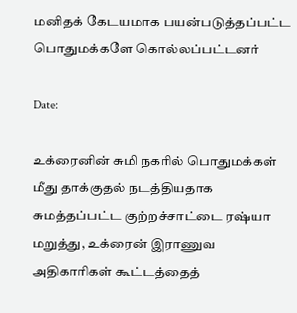மனிதக் கேடயமாக பயன்படுத்தப்பட்ட பொதுமக்களே கொல்லப்பட்டனர்

Date:

உக்ரைனின் சுமி நகரில் பொதுமக்கள் மீது தாக்குதல் நடத்தியதாக சுமத்தப்பட்ட குற்றச்சாட்டை ரஷ்யா மறுத்து, உக்ரைன் இராணுவ அதிகாரிகள் கூட்டத்தைத்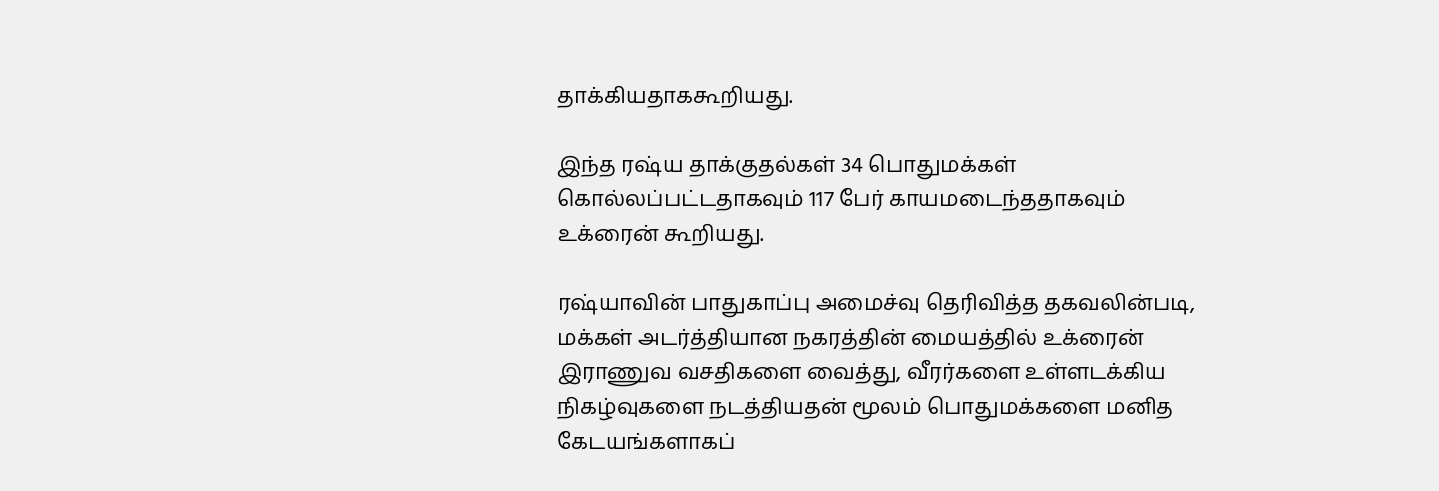தாக்கியதாககூறியது.

இந்த ரஷ்ய தாக்குதல்கள் 34 பொதுமக்கள் கொல்லப்பட்டதாகவும் 117 பேர் காயமடைந்ததாகவும் உக்ரைன் கூறியது.

ரஷ்யாவின் பாதுகாப்பு அமைச்வு தெரிவித்த தகவலின்படி, மக்கள் அடர்த்தியான நகரத்தின் மையத்தில் உக்ரைன் இராணுவ வசதிகளை வைத்து, வீரர்களை உள்ளடக்கிய நிகழ்வுகளை நடத்தியதன் மூலம் பொதுமக்களை மனித கேடயங்களாகப்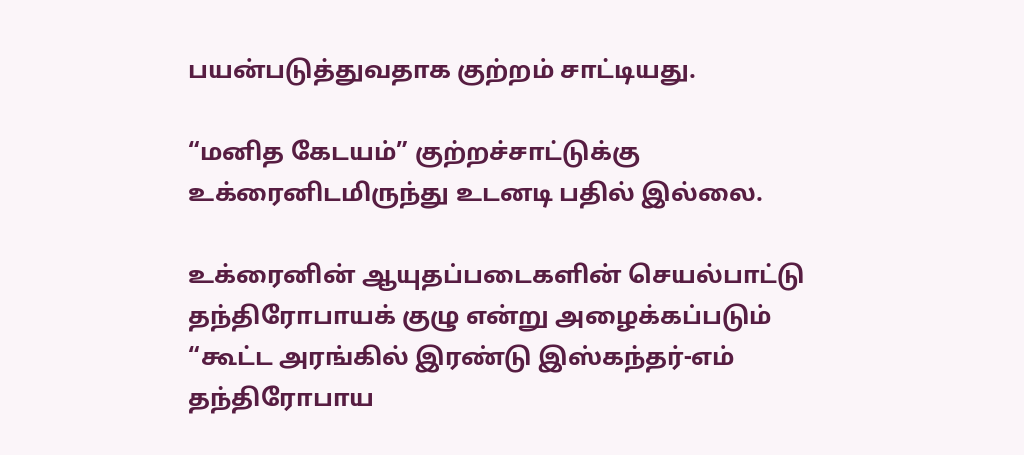பயன்படுத்துவதாக குற்றம் சாட்டியது.

“மனித கேடயம்” குற்றச்சாட்டுக்கு உக்ரைனிடமிருந்து உடனடி பதில் இல்லை.

உக்ரைனின் ஆயுதப்படைகளின் செயல்பாட்டு தந்திரோபாயக் குழு என்று அழைக்கப்படும் “கூட்ட அரங்கில் இரண்டு இஸ்கந்தர்-எம் தந்திரோபாய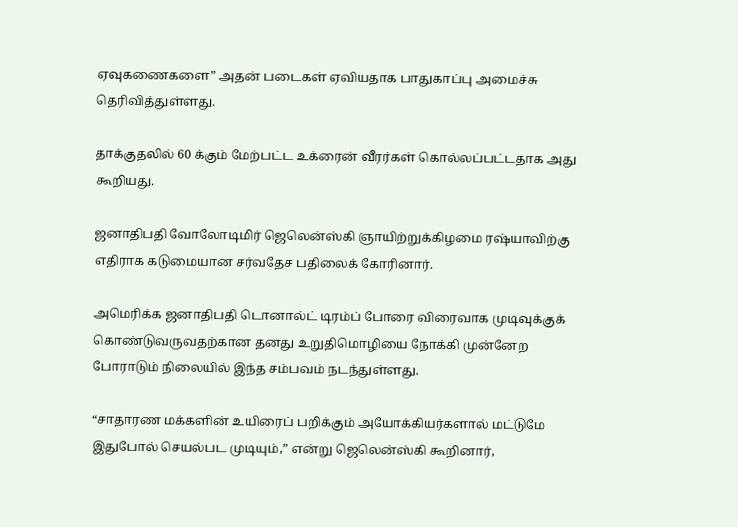ஏவுகணைகளை” அதன் படைகள் ஏவியதாக பாதுகாப்பு அமைச்சு தெரிவித்துள்ளது.

தாக்குதலில் 60 க்கும் மேற்பட்ட உக்ரைன் வீரர்கள் கொல்லப்பட்டதாக அது கூறியது.

ஜனாதிபதி வோலோடிமிர் ஜெலென்ஸ்கி ஞாயிற்றுக்கிழமை ரஷ்யாவிற்கு எதிராக கடுமையான சர்வதேச பதிலைக் கோரினார்.

அமெரிக்க ஜனாதிபதி டொனால்ட் டிரம்ப் போரை விரைவாக முடிவுக்குக் கொண்டுவருவதற்கான தனது உறுதிமொழியை நோக்கி முன்னேற போராடும் நிலையில் இந்த சம்பவம் நடந்துள்ளது.

“சாதாரண மக்களின் உயிரைப் பறிக்கும் அயோக்கியர்களால் மட்டுமே இதுபோல் செயல்பட முடியும்,” என்று ஜெலென்ஸ்கி கூறினார்,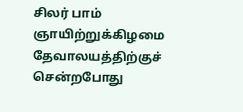சிலர் பாம் ஞாயிற்றுக்கிழமை தேவாலயத்திற்குச் சென்றபோது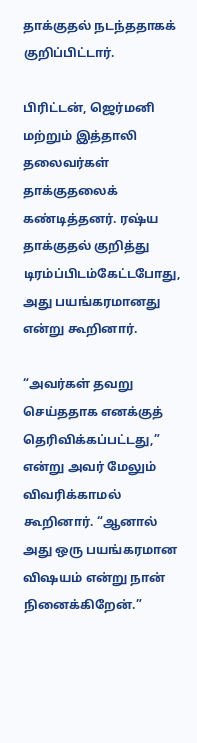தாக்குதல் நடந்ததாகக் குறிப்பிட்டார்.

பிரிட்டன், ஜெர்மனி மற்றும் இத்தாலி தலைவர்கள் தாக்குதலைக் கண்டித்தனர். ரஷ்ய தாக்குதல் குறித்து டிரம்ப்பிடம்கேட்டபோது, அது பயங்கரமானது என்று கூறினார்.

“அவர்கள் தவறு செய்ததாக எனக்குத் தெரிவிக்கப்பட்டது,” என்று அவர் மேலும் விவரிக்காமல் கூறினார். “ஆனால் அது ஒரு பயங்கரமான விஷயம் என்று நான் நினைக்கிறேன்.”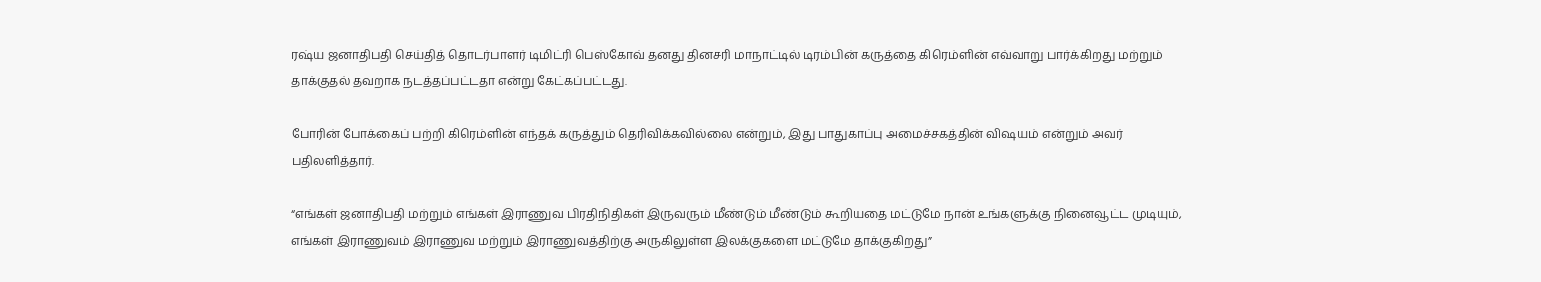ரஷ்ய ஜனாதிபதி செய்தித் தொடர்பாளர் டிமிட்ரி பெஸ்கோவ் தனது தினசரி மாநாட்டில் டிரம்பின் கருத்தை கிரெம்ளின் எவ்வாறு பார்க்கிறது மற்றும் தாக்குதல் தவறாக நடத்தப்பட்டதா என்று கேட்கப்பட்டது.

போரின் போக்கைப் பற்றி கிரெம்ளின் எந்தக் கருத்தும் தெரிவிக்கவில்லை என்றும், இது பாதுகாப்பு அமைச்சகத்தின் விஷயம் என்றும் அவர் பதிலளித்தார்.

“எங்கள் ஜனாதிபதி மற்றும் எங்கள் இராணுவ பிரதிநிதிகள் இருவரும் மீண்டும் மீண்டும் கூறியதை மட்டுமே நான் உங்களுக்கு நினைவூட்ட முடியும், எங்கள் இராணுவம் இராணுவ மற்றும் இராணுவத்திற்கு அருகிலுள்ள இலக்குகளை மட்டுமே தாக்குகிறது”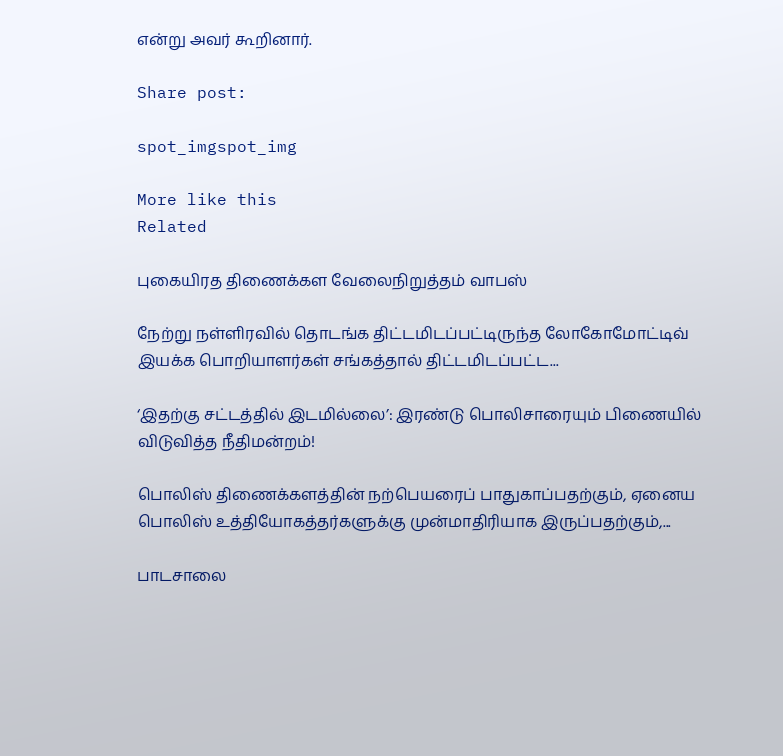என்று அவர் கூறினார்.

Share post:

spot_imgspot_img

More like this
Related

புகையிரத திணைக்கள வேலைநிறுத்தம் வாபஸ்

நேற்று நள்ளிரவில் தொடங்க திட்டமிடப்பட்டிருந்த லோகோமோட்டிவ் இயக்க பொறியாளர்கள் சங்கத்தால் திட்டமிடப்பட்ட...

‘இதற்கு சட்டத்தில் இடமில்லை’: இரண்டு பொலிசாரையும் பிணையில் விடுவித்த நீதிமன்றம்!

பொலிஸ் திணைக்களத்தின் நற்பெயரைப் பாதுகாப்பதற்கும், ஏனைய பொலிஸ் உத்தியோகத்தர்களுக்கு முன்மாதிரியாக இருப்பதற்கும்,...

பாடசாலை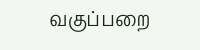வகுப்பறை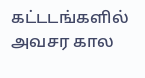கட்டடங்களில் அவசர கால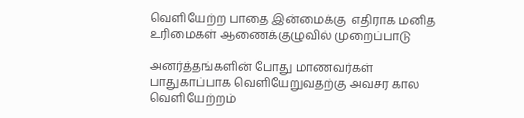வெளியேற்ற பாதை இன்மைக்கு  எதிராக மனித உரிமைகள் ஆணைக்குழுவில் முறைப்பாடு

அனர்த்தங்களின் போது மாணவர்கள் பாதுகாப்பாக வெளியேறுவதற்கு அவசர கால வெளியேற்றம்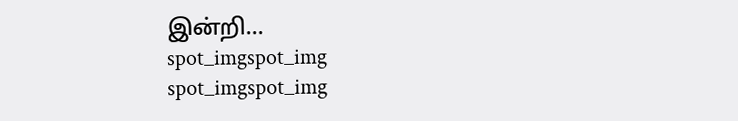இன்றி...
spot_imgspot_img
spot_imgspot_img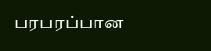பரபரப்பான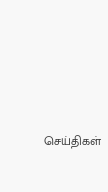செய்திகள்